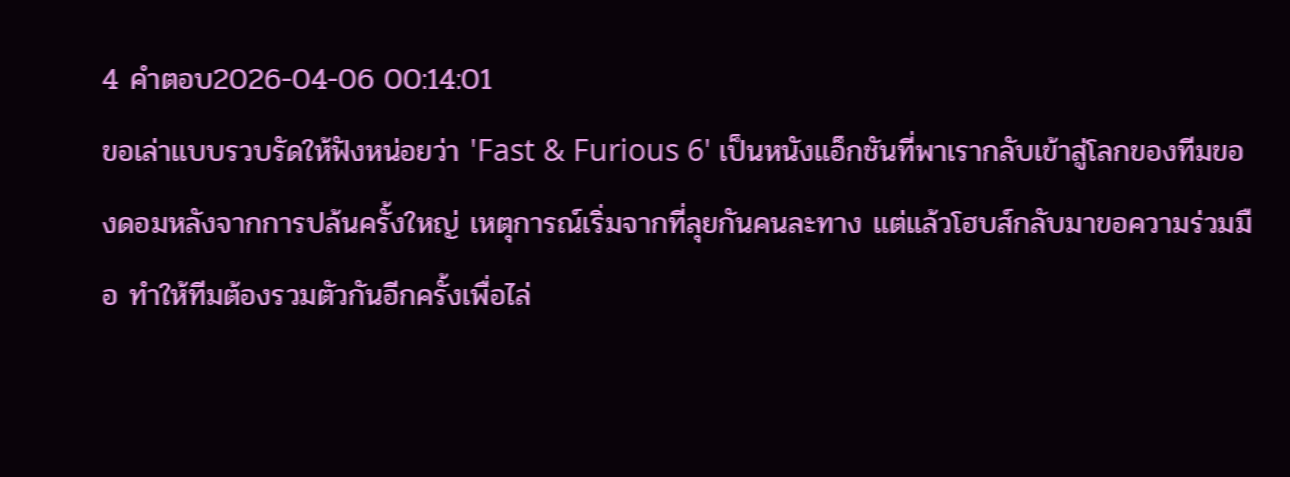4 คำตอบ2026-04-06 00:14:01
ขอเล่าแบบรวบรัดให้ฟังหน่อยว่า 'Fast & Furious 6' เป็นหนังแอ็กชันที่พาเรากลับเข้าสู่โลกของทีมของดอมหลังจากการปล้นครั้งใหญ่ เหตุการณ์เริ่มจากที่ลุยกันคนละทาง แต่แล้วโฮบส์กลับมาขอความร่วมมือ ทำให้ทีมต้องรวมตัวกันอีกครั้งเพื่อไล่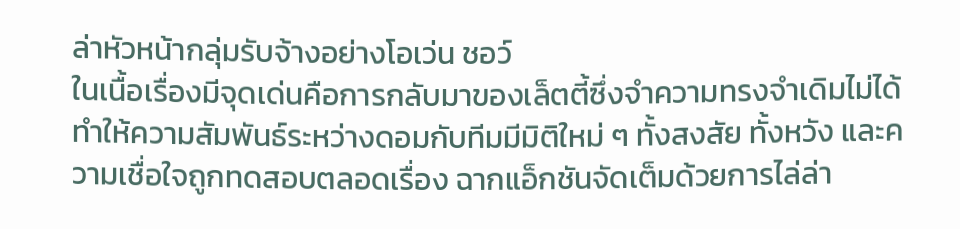ล่าหัวหน้ากลุ่มรับจ้างอย่างโอเว่น ชอว์
ในเนื้อเรื่องมีจุดเด่นคือการกลับมาของเล็ตตี้ซึ่งจำความทรงจำเดิมไม่ได้ ทำให้ความสัมพันธ์ระหว่างดอมกับทีมมีมิติใหม่ ๆ ทั้งสงสัย ทั้งหวัง และความเชื่อใจถูกทดสอบตลอดเรื่อง ฉากแอ็กชันจัดเต็มด้วยการไล่ล่า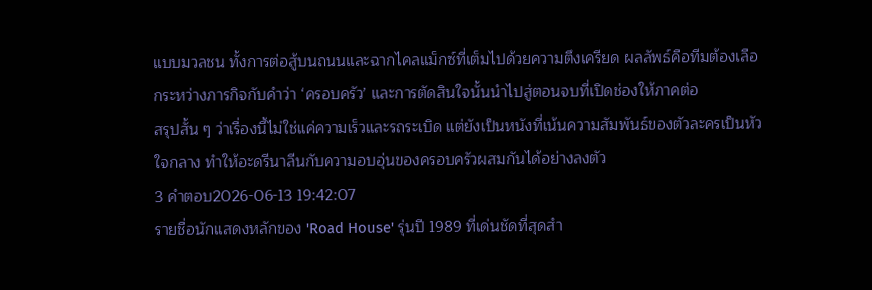แบบมวลชน ทั้งการต่อสู้บนถนนและฉากไคลแม็กซ์ที่เต็มไปด้วยความตึงเครียด ผลลัพธ์คือทีมต้องเลือกระหว่างภารกิจกับคำว่า ‘ครอบครัว’ และการตัดสินใจนั้นนำไปสู่ตอนจบที่เปิดช่องให้ภาคต่อ
สรุปสั้น ๆ ว่าเรื่องนี้ไม่ใช่แค่ความเร็วและรถระเบิด แต่ยังเป็นหนังที่เน้นความสัมพันธ์ของตัวละครเป็นหัวใจกลาง ทำให้อะดรีนาลีนกับความอบอุ่นของครอบครัวผสมกันได้อย่างลงตัว
3 คำตอบ2026-06-13 19:42:07
รายชื่อนักแสดงหลักของ 'Road House' รุ่นปี 1989 ที่เด่นชัดที่สุดสำ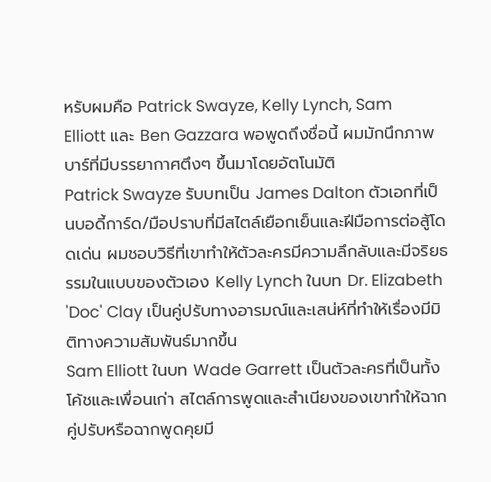หรับผมคือ Patrick Swayze, Kelly Lynch, Sam Elliott และ Ben Gazzara พอพูดถึงชื่อนี้ ผมมักนึกภาพบาร์ที่มีบรรยากาศตึงๆ ขึ้นมาโดยอัตโนมัติ
Patrick Swayze รับบทเป็น James Dalton ตัวเอกที่เป็นบอดี้การ์ด/มือปราบที่มีสไตล์เยือกเย็นและฝีมือการต่อสู้โดดเด่น ผมชอบวิธีที่เขาทำให้ตัวละครมีความลึกลับและมีจริยธรรมในแบบของตัวเอง Kelly Lynch ในบท Dr. Elizabeth 'Doc' Clay เป็นคู่ปรับทางอารมณ์และเสน่ห์ที่ทำให้เรื่องมีมิติทางความสัมพันธ์มากขึ้น
Sam Elliott ในบท Wade Garrett เป็นตัวละครที่เป็นทั้งโค้ชและเพื่อนเก่า สไตล์การพูดและสำเนียงของเขาทำให้ฉากคู่ปรับหรือฉากพูดคุยมี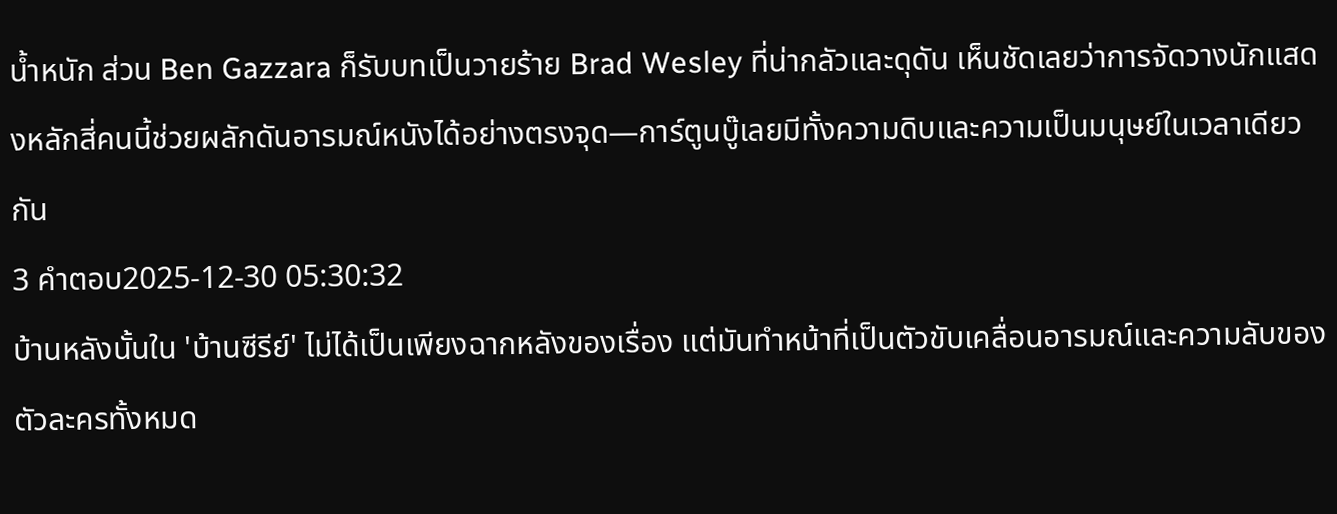น้ำหนัก ส่วน Ben Gazzara ก็รับบทเป็นวายร้าย Brad Wesley ที่น่ากลัวและดุดัน เห็นชัดเลยว่าการจัดวางนักแสดงหลักสี่คนนี้ช่วยผลักดันอารมณ์หนังได้อย่างตรงจุด—การ์ตูนบู๊เลยมีทั้งความดิบและความเป็นมนุษย์ในเวลาเดียวกัน
3 คำตอบ2025-12-30 05:30:32
บ้านหลังนั้นใน 'บ้านซีรีย์' ไม่ได้เป็นเพียงฉากหลังของเรื่อง แต่มันทำหน้าที่เป็นตัวขับเคลื่อนอารมณ์และความลับของตัวละครทั้งหมด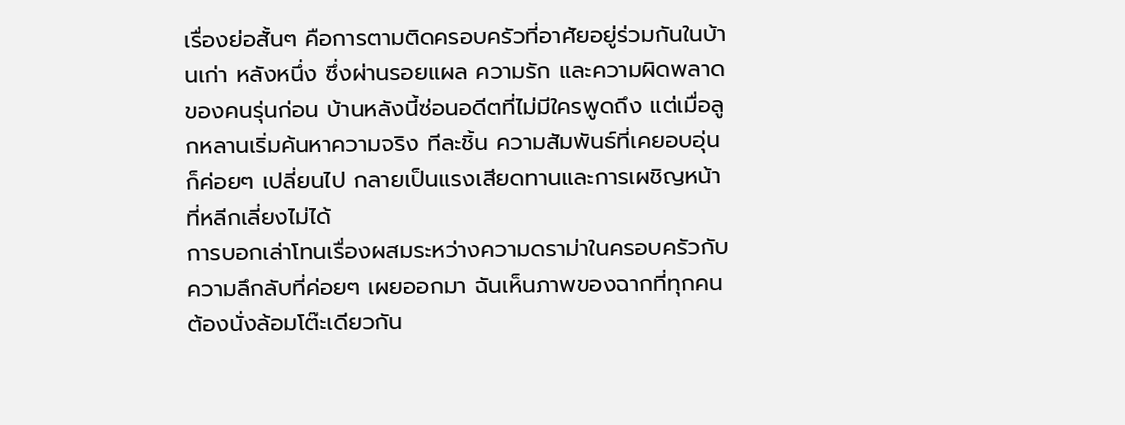เรื่องย่อสั้นๆ คือการตามติดครอบครัวที่อาศัยอยู่ร่วมกันในบ้านเก่า หลังหนึ่ง ซึ่งผ่านรอยแผล ความรัก และความผิดพลาดของคนรุ่นก่อน บ้านหลังนี้ซ่อนอดีตที่ไม่มีใครพูดถึง แต่เมื่อลูกหลานเริ่มค้นหาความจริง ทีละชิ้น ความสัมพันธ์ที่เคยอบอุ่นก็ค่อยๆ เปลี่ยนไป กลายเป็นแรงเสียดทานและการเผชิญหน้าที่หลีกเลี่ยงไม่ได้
การบอกเล่าโทนเรื่องผสมระหว่างความดราม่าในครอบครัวกับความลึกลับที่ค่อยๆ เผยออกมา ฉันเห็นภาพของฉากที่ทุกคนต้องนั่งล้อมโต๊ะเดียวกัน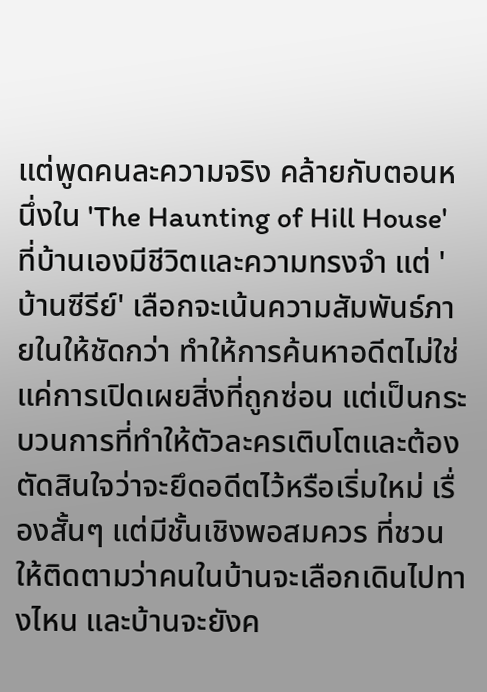แต่พูดคนละความจริง คล้ายกับตอนหนึ่งใน 'The Haunting of Hill House' ที่บ้านเองมีชีวิตและความทรงจำ แต่ 'บ้านซีรีย์' เลือกจะเน้นความสัมพันธ์ภายในให้ชัดกว่า ทำให้การค้นหาอดีตไม่ใช่แค่การเปิดเผยสิ่งที่ถูกซ่อน แต่เป็นกระบวนการที่ทำให้ตัวละครเติบโตและต้องตัดสินใจว่าจะยึดอดีตไว้หรือเริ่มใหม่ เรื่องสั้นๆ แต่มีชั้นเชิงพอสมควร ที่ชวนให้ติดตามว่าคนในบ้านจะเลือกเดินไปทางไหน และบ้านจะยังค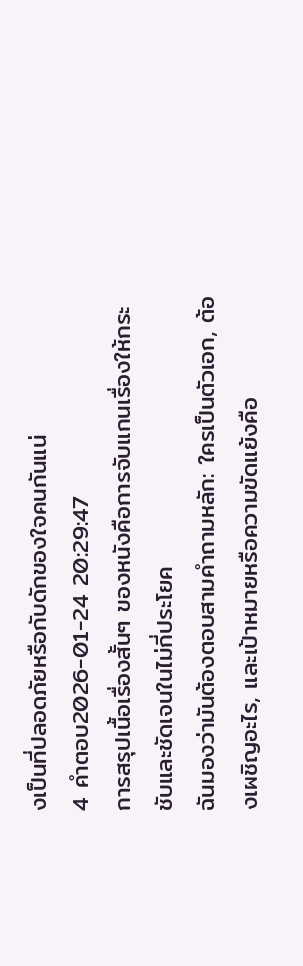งเป็นที่ปลอดภัยหรือกับดักของใจคนกันแน่
4 คำตอบ2026-01-24 20:29:47
การสรุปเนื้อเรื่องสั้นๆ ของหนังคือการจับแกนเรื่องให้กระชับและชัดเจนในไม่กี่ประโยค
ฉันมองว่ามันต้องตอบสามคำถามหลัก: ใครเป็นตัวเอก, ต้องเผชิญอะไร, และเป้าหมายหรือความขัดแย้งคือ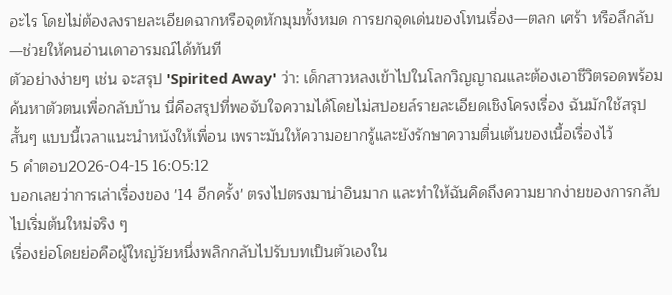อะไร โดยไม่ต้องลงรายละเอียดฉากหรือจุดหักมุมทั้งหมด การยกจุดเด่นของโทนเรื่อง—ตลก เศร้า หรือลึกลับ—ช่วยให้คนอ่านเดาอารมณ์ได้ทันที
ตัวอย่างง่ายๆ เช่น จะสรุป 'Spirited Away' ว่า: เด็กสาวหลงเข้าไปในโลกวิญญาณและต้องเอาชีวิตรอดพร้อมค้นหาตัวตนเพื่อกลับบ้าน นี่คือสรุปที่พอจับใจความได้โดยไม่สปอยล์รายละเอียดเชิงโครงเรื่อง ฉันมักใช้สรุปสั้นๆ แบบนี้เวลาแนะนำหนังให้เพื่อน เพราะมันให้ความอยากรู้และยังรักษาความตื่นเต้นของเนื้อเรื่องไว้
5 คำตอบ2026-04-15 16:05:12
บอกเลยว่าการเล่าเรื่องของ '14 อีกครั้ง' ตรงไปตรงมาน่าอินมาก และทำให้ฉันคิดถึงความยากง่ายของการกลับไปเริ่มต้นใหม่จริง ๆ
เรื่องย่อโดยย่อคือผู้ใหญ่วัยหนึ่งพลิกกลับไปรับบทเป็นตัวเองใน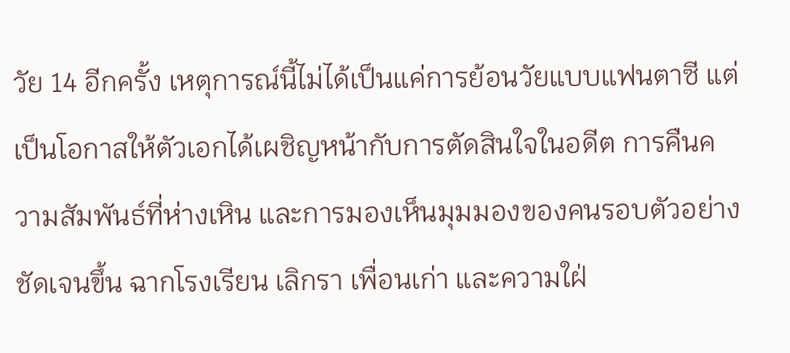วัย 14 อีกครั้ง เหตุการณ์นี้ไม่ได้เป็นแค่การย้อนวัยแบบแฟนตาซี แต่เป็นโอกาสให้ตัวเอกได้เผชิญหน้ากับการตัดสินใจในอดีต การคืนความสัมพันธ์ที่ห่างเหิน และการมองเห็นมุมมองของคนรอบตัวอย่างชัดเจนขึ้น ฉากโรงเรียน เลิกรา เพื่อนเก่า และความใฝ่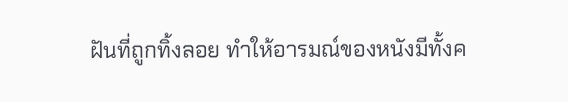ฝันที่ถูกทิ้งลอย ทำให้อารมณ์ของหนังมีทั้งค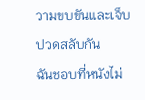วามขบขันและเจ็บปวดสลับกัน
ฉันชอบที่หนังไม่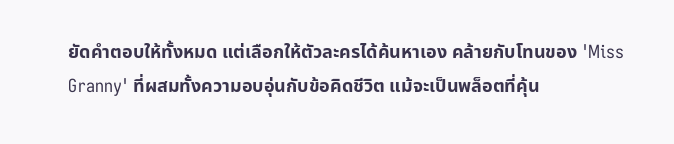ยัดคำตอบให้ทั้งหมด แต่เลือกให้ตัวละครได้ค้นหาเอง คล้ายกับโทนของ 'Miss Granny' ที่ผสมทั้งความอบอุ่นกับข้อคิดชีวิต แม้จะเป็นพล็อตที่คุ้น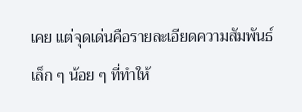เคย แต่จุดเด่นคือรายละเอียดความสัมพันธ์เล็ก ๆ น้อย ๆ ที่ทำให้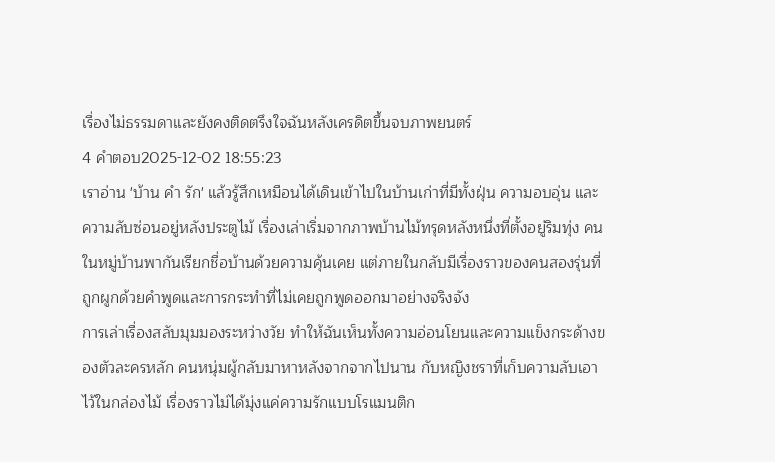เรื่องไม่ธรรมดาและยังคงติดตรึงใจฉันหลังเครดิตขึ้นจบภาพยนตร์
4 คำตอบ2025-12-02 18:55:23
เราอ่าน 'บ้าน คำ รัก' แล้วรู้สึกเหมือนได้เดินเข้าไปในบ้านเก่าที่มีทั้งฝุ่น ความอบอุ่น และความลับซ่อนอยู่หลังประตูไม้ เรื่องเล่าเริ่มจากภาพบ้านไม้ทรุดหลังหนึ่งที่ตั้งอยู่ริมทุ่ง คนในหมู่บ้านพากันเรียกชื่อบ้านด้วยความคุ้นเคย แต่ภายในกลับมีเรื่องราวของคนสองรุ่นที่ถูกผูกด้วยคำพูดและการกระทำที่ไม่เคยถูกพูดออกมาอย่างจริงจัง
การเล่าเรื่องสลับมุมมองระหว่างวัย ทำให้ฉันเห็นทั้งความอ่อนโยนและความแข็งกระด้างของตัวละครหลัก คนหนุ่มผู้กลับมาหาหลังจากจากไปนาน กับหญิงชราที่เก็บความลับเอาไว้ในกล่องไม้ เรื่องราวไม่ได้มุ่งแค่ความรักแบบโรแมนติก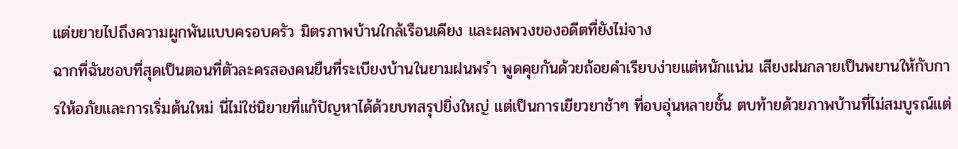แต่ขยายไปถึงความผูกพันแบบครอบครัว มิตรภาพบ้านใกล้เรือนเคียง และผลพวงของอดีตที่ยังไม่จาง
ฉากที่ฉันชอบที่สุดเป็นตอนที่ตัวละครสองคนยืนที่ระเบียงบ้านในยามฝนพรำ พูดคุยกันด้วยถ้อยคำเรียบง่ายแต่หนักแน่น เสียงฝนกลายเป็นพยานให้กับการให้อภัยและการเริ่มต้นใหม่ นี่ไม่ใช่นิยายที่แก้ปัญหาได้ด้วยบทสรุปยิ่งใหญ่ แต่เป็นการเยียวยาช้าๆ ที่อบอุ่นหลายชั้น ตบท้ายด้วยภาพบ้านที่ไม่สมบูรณ์แต่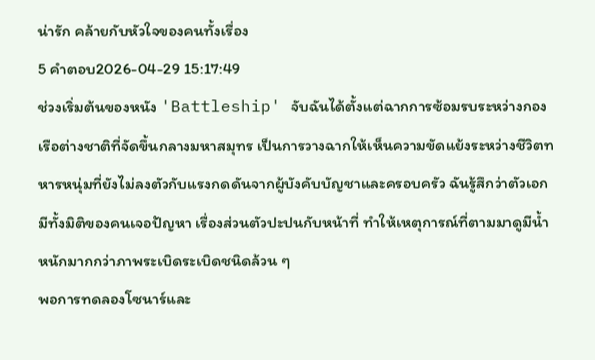น่ารัก คล้ายกับหัวใจของคนทั้งเรื่อง
5 คำตอบ2026-04-29 15:17:49
ช่วงเริ่มต้นของหนัง 'Battleship' จับฉันได้ตั้งแต่ฉากการซ้อมรบระหว่างกองเรือต่างชาติที่จัดขึ้นกลางมหาสมุทร เป็นการวางฉากให้เห็นความขัดแย้งระหว่างชีวิตทหารหนุ่มที่ยังไม่ลงตัวกับแรงกดดันจากผู้บังคับบัญชาและครอบครัว ฉันรู้สึกว่าตัวเอกมีทั้งมิติของคนเจอปัญหา เรื่องส่วนตัวปะปนกับหน้าที่ ทำให้เหตุการณ์ที่ตามมาดูมีน้ำหนักมากกว่าภาพระเบิดระเบิดชนิดล้วน ๆ
พอการทดลองโซนาร์และ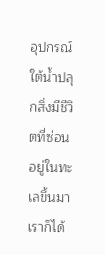อุปกรณ์ใต้น้ำปลุกสิ่งมีชีวิตที่ซ่อนอยู่ในทะเลขึ้นมา เราก็ได้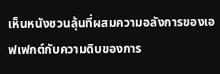เห็นหนังชวนลุ้นที่ผสมความอลังการของเอฟเฟกต์กับความดิบของการ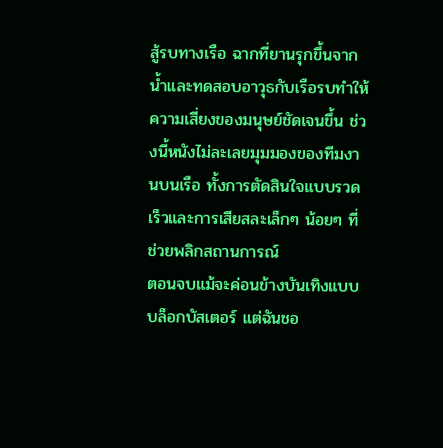สู้รบทางเรือ ฉากที่ยานรุกขึ้นจากน้ำและทดสอบอาวุธกับเรือรบทำให้ความเสี่ยงของมนุษย์ชัดเจนขึ้น ช่วงนี้หนังไม่ละเลยมุมมองของทีมงานบนเรือ ทั้งการตัดสินใจแบบรวดเร็วและการเสียสละเล็กๆ น้อยๆ ที่ช่วยพลิกสถานการณ์
ตอนจบแม้จะค่อนข้างบันเทิงแบบบล็อกบัสเตอร์ แต่ฉันชอ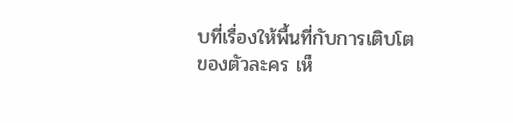บที่เรื่องให้พื้นที่กับการเติบโตของตัวละคร เห็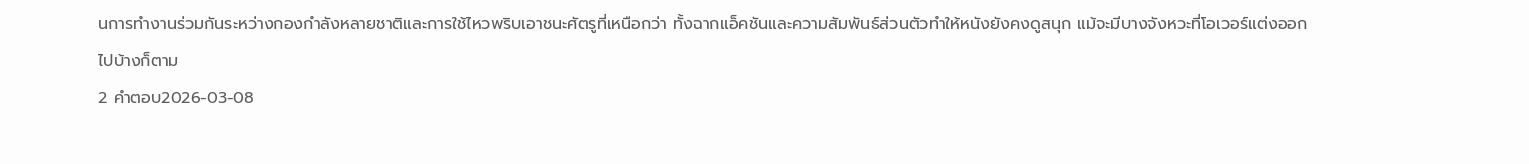นการทำงานร่วมกันระหว่างกองกำลังหลายชาติและการใช้ไหวพริบเอาชนะศัตรูที่เหนือกว่า ทั้งฉากแอ็คชันและความสัมพันธ์ส่วนตัวทำให้หนังยังคงดูสนุก แม้จะมีบางจังหวะที่โอเวอร์แต่งออกไปบ้างก็ตาม
2 คำตอบ2026-03-08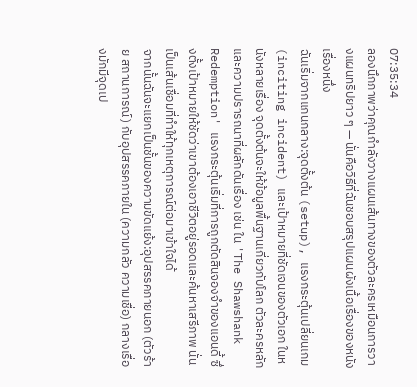07:35:34
ลองนึกภาพว่าคุณกำลังวางแผนเส้นทางของตัวละครเหมือนการวางแผนทริปยาว ๆ — นั่นคือวิธีที่ฉันชอบสรุปแผนผังเนื้อเรื่องของหนังเรื่องหนึ่ง
ฉันเริ่มจากแกนกลาง:จุดตั้งต้น (setup), แรงกระตุ้นเปลี่ยนเกม (inciting incident) และเป้าหมายที่ชัดเจนของตัวเอก ในหนังหลายเรื่อง จุดตั้งต้นจะให้ข้อมูลพื้นฐานเกี่ยวกับโลก ตัวละครหลัก และความปรารถนาที่ผลักดันเรื่อง เช่น ใน 'The Shawshank Redemption' แรงกระตุ้นเริ่มที่การถูกตัดสินจองจำของแอนดี้ ซึ่งตั้งเป้าหมายให้ชัดว่าเขาต้องเอาชีวิตอยู่รอดและค้นหาเสรีภาพ นั่นเป็นเส้นเชื่อมที่ทำให้ทุกเหตุการณ์ต่อมาเข้าใจได้
จากนั้นฉันจะแยกเป็นชั้นของความขัดแย้ง:อุปสรรคภายนอก (ตัวร้าย สถานการณ์) กับอุปสรรคภายใน (ความกลัว ความเชื่อ) กลางเรื่องมักมีจุดเป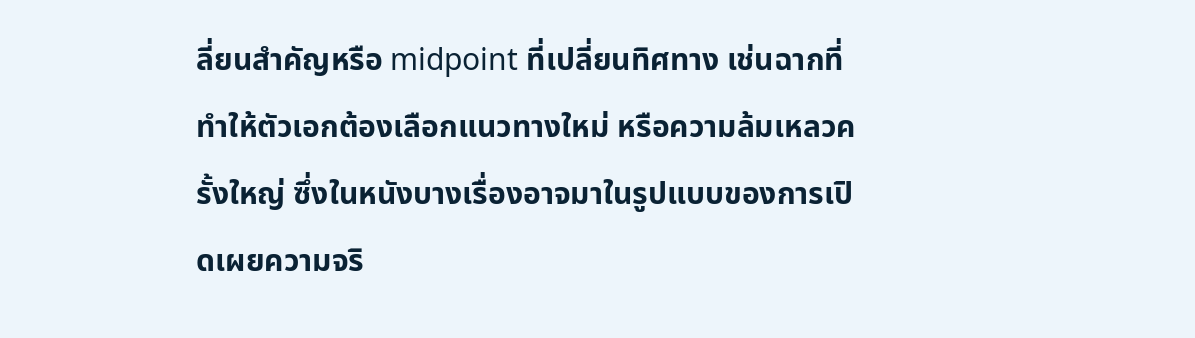ลี่ยนสำคัญหรือ midpoint ที่เปลี่ยนทิศทาง เช่นฉากที่ทำให้ตัวเอกต้องเลือกแนวทางใหม่ หรือความล้มเหลวครั้งใหญ่ ซึ่งในหนังบางเรื่องอาจมาในรูปแบบของการเปิดเผยความจริ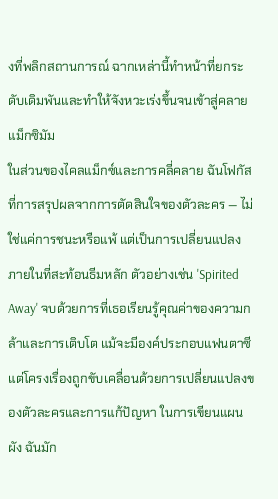งที่พลิกสถานการณ์ ฉากเหล่านี้ทำหน้าที่ยกระดับเดิมพันและทำให้จังหวะเร่งขึ้นจนเข้าสู่คลายแม็กซิมัม
ในส่วนของไคลแม็กซ์และการคลี่คลาย ฉันโฟกัสที่การสรุปผลจากการตัดสินใจของตัวละคร — ไม่ใช่แค่การชนะหรือแพ้ แต่เป็นการเปลี่ยนแปลงภายในที่สะท้อนธีมหลัก ตัวอย่างเช่น 'Spirited Away' จบด้วยการที่เธอเรียนรู้คุณค่าของความกล้าและการเติบโต แม้จะมีองค์ประกอบแฟนตาซี แต่โครงเรื่องถูกขับเคลื่อนด้วยการเปลี่ยนแปลงของตัวละครและการแก้ปัญหา ในการเขียนแผนผัง ฉันมัก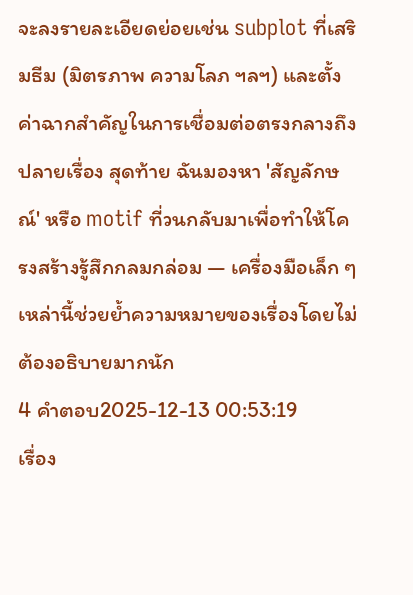จะลงรายละเอียดย่อยเช่น subplot ที่เสริมธีม (มิตรภาพ ความโลภ ฯลฯ) และตั้งค่าฉากสำคัญในการเชื่อมต่อตรงกลางถึงปลายเรื่อง สุดท้าย ฉันมองหา 'สัญลักษณ์' หรือ motif ที่วนกลับมาเพื่อทำให้โครงสร้างรู้สึกกลมกล่อม — เครื่องมือเล็ก ๆ เหล่านี้ช่วยย้ำความหมายของเรื่องโดยไม่ต้องอธิบายมากนัก
4 คำตอบ2025-12-13 00:53:19
เรื่อง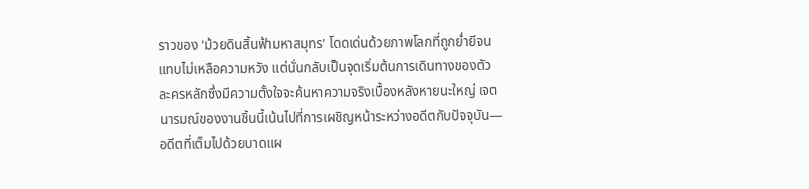ราวของ 'ม้วยดินสิ้นฟ้ามหาสมุทร' โดดเด่นด้วยภาพโลกที่ถูกย่ำยีจนแทบไม่เหลือความหวัง แต่นั่นกลับเป็นจุดเริ่มต้นการเดินทางของตัวละครหลักซึ่งมีความตั้งใจจะค้นหาความจริงเบื้องหลังหายนะใหญ่ เจตนารมณ์ของงานชิ้นนี้เน้นไปที่การเผชิญหน้าระหว่างอดีตกับปัจจุบัน—อดีตที่เต็มไปด้วยบาดแผ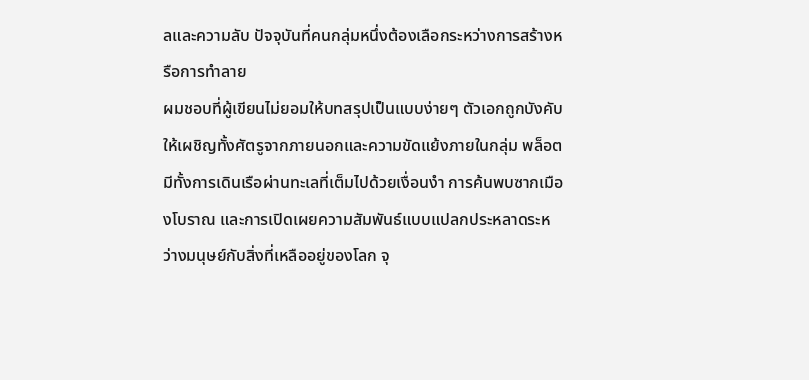ลและความลับ ปัจจุบันที่คนกลุ่มหนึ่งต้องเลือกระหว่างการสร้างหรือการทำลาย
ผมชอบที่ผู้เขียนไม่ยอมให้บทสรุปเป็นแบบง่ายๆ ตัวเอกถูกบังคับให้เผชิญทั้งศัตรูจากภายนอกและความขัดแย้งภายในกลุ่ม พล็อตมีทั้งการเดินเรือผ่านทะเลที่เต็มไปด้วยเงื่อนงำ การค้นพบซากเมืองโบราณ และการเปิดเผยความสัมพันธ์แบบแปลกประหลาดระหว่างมนุษย์กับสิ่งที่เหลืออยู่ของโลก จุ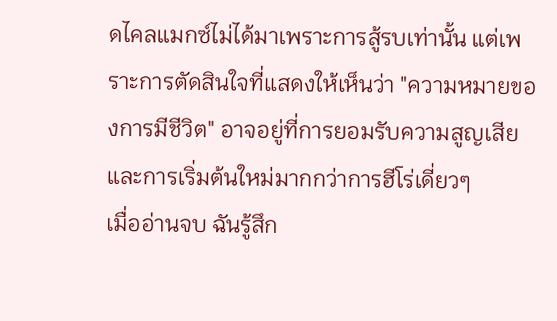ดไคลแมกซ์ไม่ได้มาเพราะการสู้รบเท่านั้น แต่เพราะการตัดสินใจที่แสดงให้เห็นว่า "ความหมายของการมีชีวิต" อาจอยู่ที่การยอมรับความสูญเสียและการเริ่มต้นใหม่มากกว่าการฮีโร่เดี่ยวๆ
เมื่ออ่านจบ ฉันรู้สึก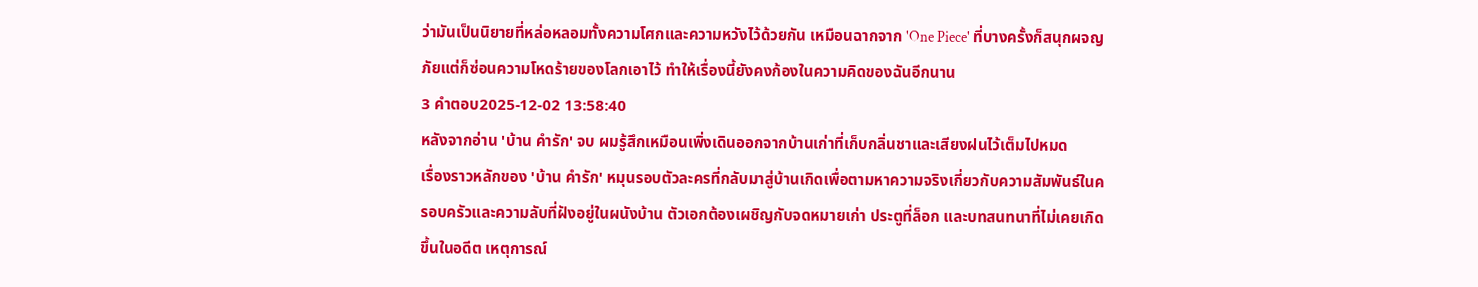ว่ามันเป็นนิยายที่หล่อหลอมทั้งความโศกและความหวังไว้ด้วยกัน เหมือนฉากจาก 'One Piece' ที่บางครั้งก็สนุกผจญภัยแต่ก็ซ่อนความโหดร้ายของโลกเอาไว้ ทำให้เรื่องนี้ยังคงก้องในความคิดของฉันอีกนาน
3 คำตอบ2025-12-02 13:58:40
หลังจากอ่าน 'บ้าน คำรัก' จบ ผมรู้สึกเหมือนเพิ่งเดินออกจากบ้านเก่าที่เก็บกลิ่นชาและเสียงฝนไว้เต็มไปหมด
เรื่องราวหลักของ 'บ้าน คำรัก' หมุนรอบตัวละครที่กลับมาสู่บ้านเกิดเพื่อตามหาความจริงเกี่ยวกับความสัมพันธ์ในครอบครัวและความลับที่ฝังอยู่ในผนังบ้าน ตัวเอกต้องเผชิญกับจดหมายเก่า ประตูที่ล็อก และบทสนทนาที่ไม่เคยเกิดขึ้นในอดีต เหตุการณ์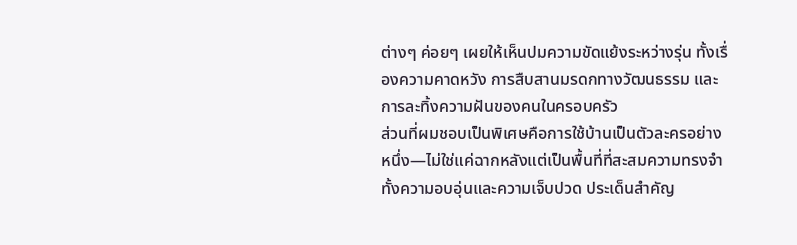ต่างๆ ค่อยๆ เผยให้เห็นปมความขัดแย้งระหว่างรุ่น ทั้งเรื่องความคาดหวัง การสืบสานมรดกทางวัฒนธรรม และการละทิ้งความฝันของคนในครอบครัว
ส่วนที่ผมชอบเป็นพิเศษคือการใช้บ้านเป็นตัวละครอย่างหนึ่ง—ไม่ใช่แค่ฉากหลังแต่เป็นพื้นที่ที่สะสมความทรงจำ ทั้งความอบอุ่นและความเจ็บปวด ประเด็นสำคัญ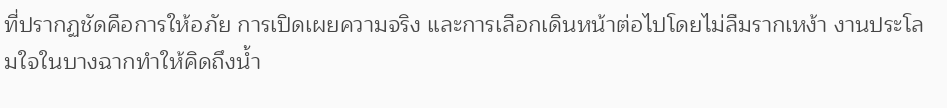ที่ปรากฏชัดคือการให้อภัย การเปิดเผยความจริง และการเลือกเดินหน้าต่อไปโดยไม่ลืมรากเหง้า งานประโลมใจในบางฉากทำให้คิดถึงน้ำ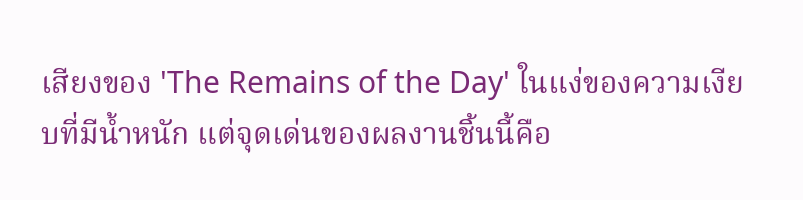เสียงของ 'The Remains of the Day' ในแง่ของความเงียบที่มีน้ำหนัก แต่จุดเด่นของผลงานชิ้นนี้คือ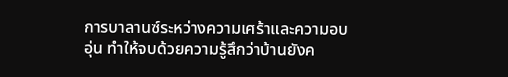การบาลานซ์ระหว่างความเศร้าและความอบอุ่น ทำให้จบด้วยความรู้สึกว่าบ้านยังค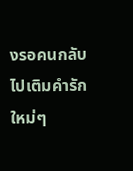งรอคนกลับไปเติมคำรักใหม่ๆ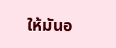ให้มันอ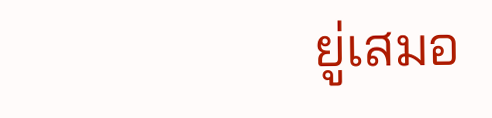ยู่เสมอ